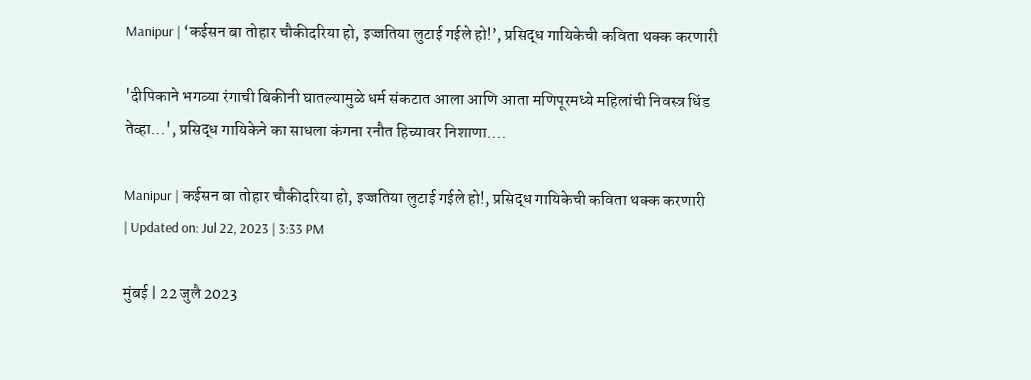Manipur | ‘कईसन बा तोहार चौकीदरिया हो, इज्जतिया लुटाई गईले हो!’, प्रसिद्ध गायिकेची कविता थक्क करणारी

'दीपिकाने भगव्या रंगाची बिकीनी घातल्यामुळे धर्म संकटात आला आणि आता मणिपूरमध्ये महिलांची निवस्त्र धिंड तेव्हा...', प्रसिद्ध गायिकेने का साधला कंगना रनौत हिच्यावर निशाणा....

Manipur | कईसन बा तोहार चौकीदरिया हो, इज्जतिया लुटाई गईले हो!, प्रसिद्ध गायिकेची कविता थक्क करणारी
| Updated on: Jul 22, 2023 | 3:33 PM

मुंबई | 22 जुलै 2023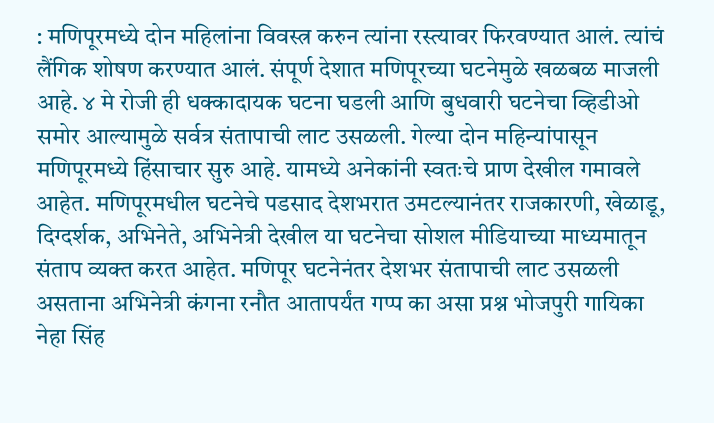: मणिपूरमध्ये दोन महिलांना विवस्त्र करुन त्यांना रस्त्यावर फिरवण्यात आलं. त्यांचं लैंगिक शोषण करण्यात आलं. संपूर्ण देशात मणिपूरच्या घटनेमुळे खळबळ माजली आहे. ४ मे रोजी ही धक्कादायक घटना घडली आणि बुधवारी घटनेचा व्हिडीओ समोर आल्यामुळे सर्वत्र संतापाची लाट उसळली. गेल्या दोन महिन्यांपासून मणिपूरमध्ये हिंसाचार सुरु आहे. यामध्ये अनेकांनी स्वतःचे प्राण देखील गमावले आहेत. मणिपूरमधील घटनेचे पडसाद देशभरात उमटल्यानंतर राजकारणी, खेळाडू, दिग्दर्शक, अभिनेते, अभिनेत्री देखील या घटनेचा सोशल मीडियाच्या माध्यमातून संताप व्यक्त करत आहेत. मणिपूर घटनेनंतर देशभर संतापाची लाट उसळली असताना अभिनेत्री कंगना रनौत आतापर्यंत गप्प का असा प्रश्न भोजपुरी गायिका नेहा सिंह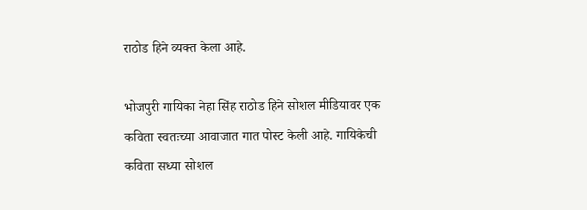राठोड हिने व्यक्त केला आहे.

भोजपुरी गायिका नेहा सिंह राठोड हिने सोशल मीडियावर एक कविता स्वतःच्या आवाजात गात पोस्ट केली आहे. गायिकेची कविता सध्या सोशल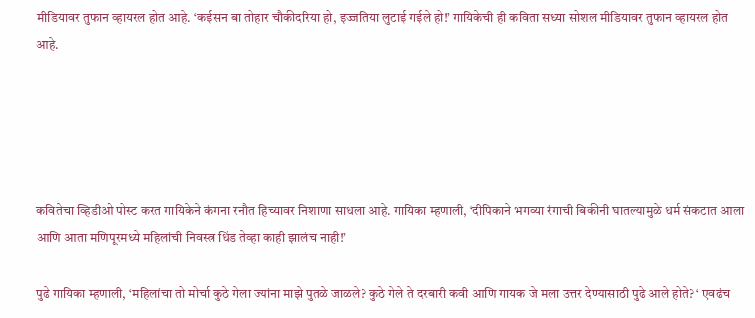मीडियावर तुफान व्हायरल होत आहे. ‘कईसन बा तोहार चौकीदरिया हो, इज्जतिया लुटाई गईले हो!’ गायिकेची ही कविता सध्या सोशल मीडियावर तुफान व्हायरल होत आहे.





कवितेचा व्हिडीओ पोस्ट करत गायिकेने कंगना रनौत हिच्यावर निशाणा साधला आहे. गायिका म्हणाली, ‘दीपिकाने भगव्या रंगाची बिकीनी घातल्यामुळे धर्म संकटात आला आणि आता मणिपूरमध्ये महिलांची निवस्त्र धिंड तेव्हा काही झालंच नाही!’

पुढे गायिका म्हणाली, ‘महिलांचा तो मोर्चा कुठे गेला ज्यांना माझे पुतळे जाळले? कुठे गेले ते दरबारी कवी आणि गायक जे मला उत्तर देण्यासाठी पुढे आले होते? ‘ एवढंच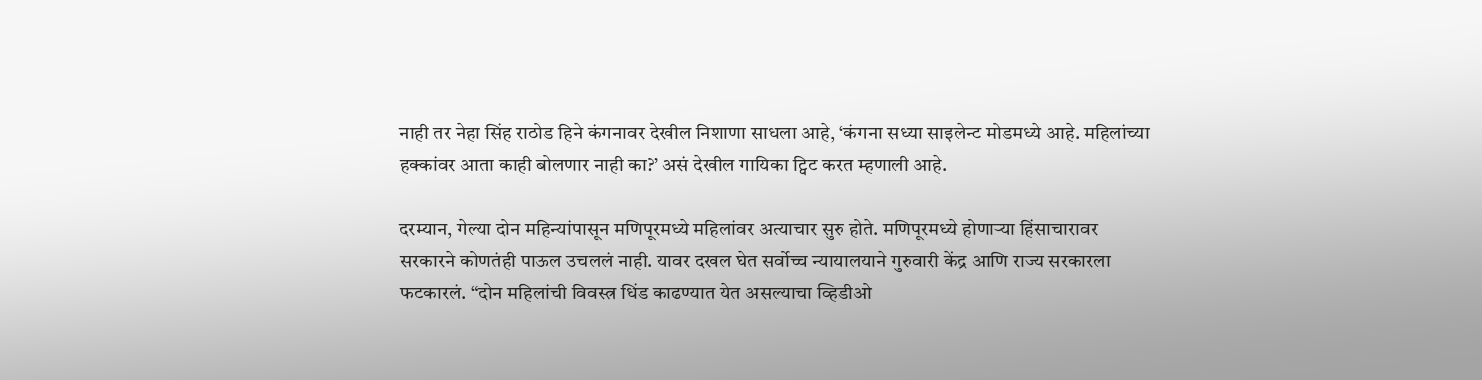नाही तर नेहा सिंह राठोड हिने कंगनावर देखील निशाणा साधला आहे, ‘कंगना सध्या साइलेन्ट मोडमध्ये आहे. महिलांच्या हक्कांवर आता काही बोलणार नाही का?’ असं देखील गायिका ट्विट करत म्हणाली आहे.

दरम्यान, गेल्या दोन महिन्यांपासून मणिपूरमध्ये महिलांवर अत्याचार सुरु होते. मणिपूरमध्ये होणाऱ्या हिंसाचारावर सरकारने कोणतंही पाऊल उचललं नाही. यावर दखल घेत सर्वोच्च न्यायालयाने गुरुवारी केंद्र आणि राज्य सरकारला फटकारलं. “दोन महिलांची विवस्त्र धिंड काढण्यात येत असल्याचा व्हिडीओ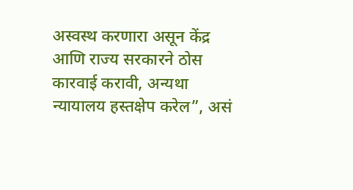अस्वस्थ करणारा असून केंद्र आणि राज्य सरकारने ठोस कारवाई करावी, अन्यथा न्यायालय हस्तक्षेप करेल”, असं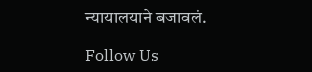न्यायालयाने बजावलं.

Follow Us